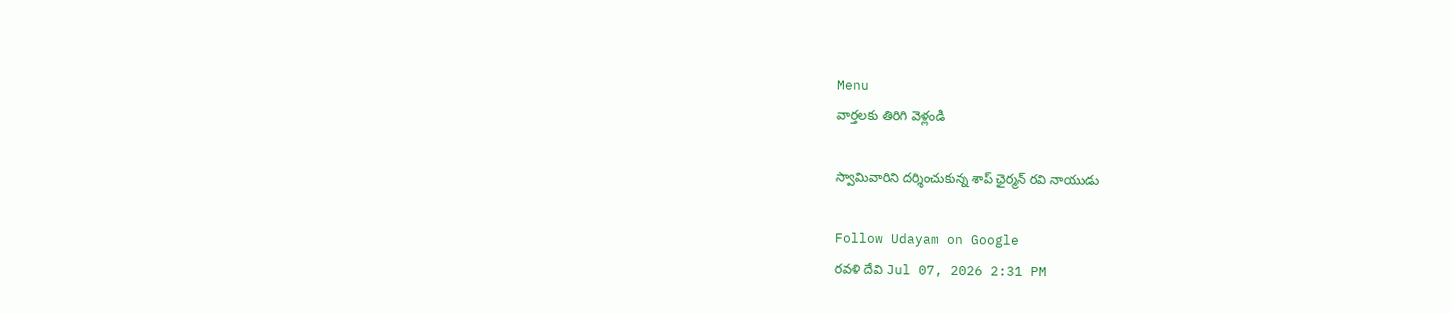Menu
వార్తలకు తిరిగి వెళ్లండి

స్వామివారిని దర్శించుకున్న శాప్ ఛైర్మన్ రవి నాయుడు

Follow Udayam on Google
రవళి దేవి Jul 07, 2026 2:31 PM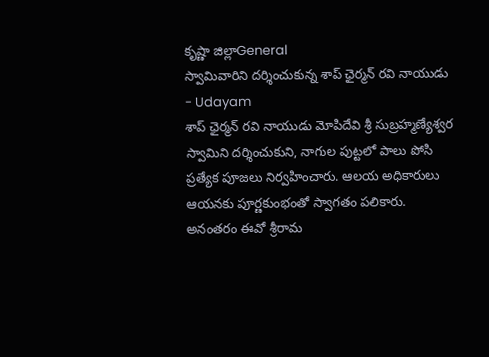కృష్ణా జిల్లాGeneral
స్వామివారిని దర్శించుకున్న శాప్ ఛైర్మన్ రవి నాయుడు - Udayam
శాప్ ఛైర్మన్ రవి నాయుడు మోపిదేవి శ్రీ సుబ్రహ్మణ్యేశ్వర స్వామిని దర్శించుకుని, నాగుల పుట్టలో పాలు పోసి ప్రత్యేక పూజలు నిర్వహించారు. ఆలయ అధికారులు ఆయనకు పూర్ణకుంభంతో స్వాగతం పలికారు. అనంతరం ఈవో శ్రీరామ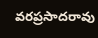వరప్రసాదరావు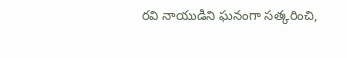రవి నాయుడిని ఘనంగా సత్కరించి,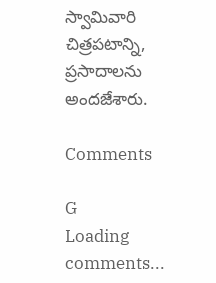స్వామివారి చిత్రపటాన్ని, ప్రసాదాలను అందజేశారు.

Comments

G
Loading comments...